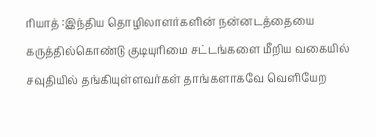ரியாத் :இந்திய தொழிலாளர்களின் நன்னடத்தையை கருத்தில்கொண்டு குடியுரிமை சட்டங்களை மீறிய வகையில் சவுதியில் தங்கியுள்ளவர்கள் தாங்களாகவே வெளியேற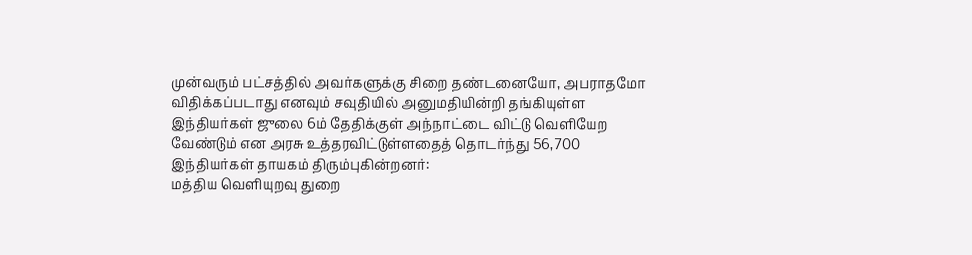முன்வரும் பட்சத்தில் அவர்களுக்கு சிறை தண்டனையோ, அபராதமோ விதிக்கப்படாது எனவும் சவுதியில் அனுமதியின்றி தங்கியுள்ள இந்தியர்கள் ஜுலை 6ம் தேதிக்குள் அந்நாட்டை விட்டு வெளியேற வேண்டும் என அரசு உத்தரவிட்டுள்ளதைத் தொடர்ந்து 56,700 இந்தியர்கள் தாயகம் திரும்புகின்றனர்:
மத்திய வெளியுறவு துறை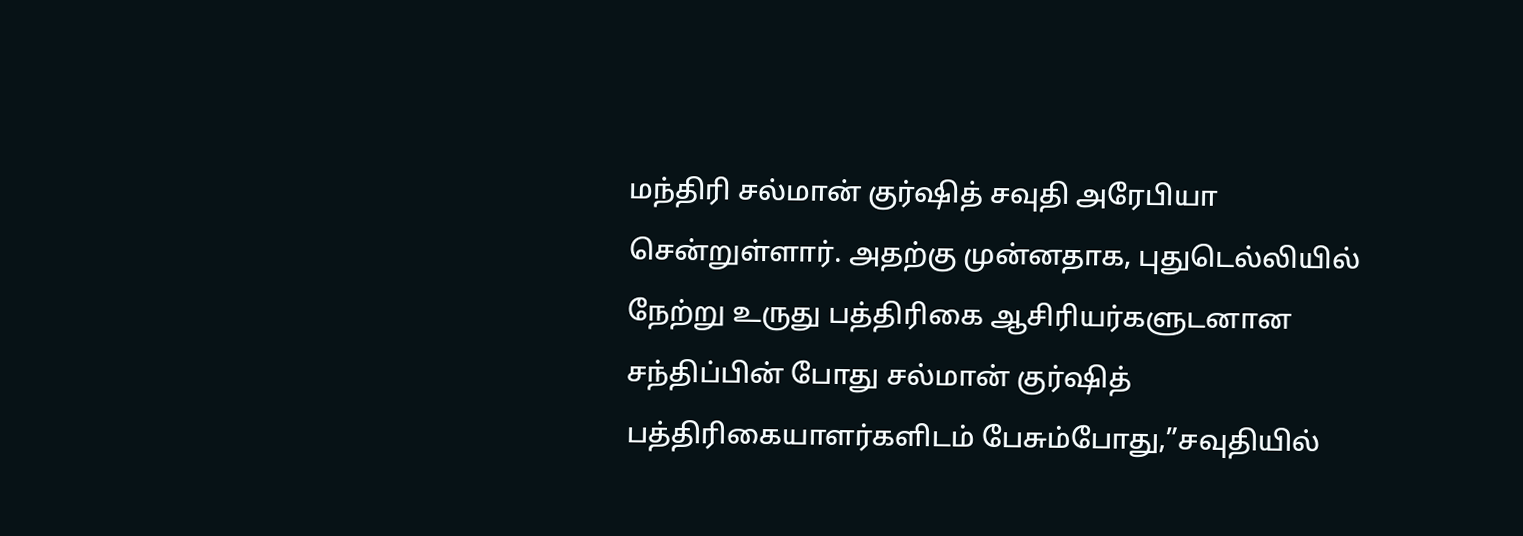மந்திரி சல்மான் குர்ஷித் சவுதி அரேபியா சென்றுள்ளார். அதற்கு முன்னதாக, புதுடெல்லியில் நேற்று உருது பத்திரிகை ஆசிரியர்களுடனான சந்திப்பின் போது சல்மான் குர்ஷித் பத்திரிகையாளர்களிடம் பேசும்போது,”சவுதியில்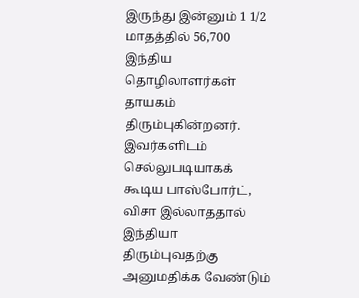இருந்து இன்னும் 1 1/2 மாதத்தில் 56,700 இந்திய தொழிலாளர்கள் தாயகம் திரும்புகின்றனர். இவர்களிடம் செல்லுபடியாகக் கூடிய பாஸ்போர்ட், விசா இல்லாததால் இந்தியா திரும்புவதற்கு அனுமதிக்க வேண்டும்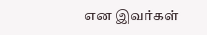என இவர்கள்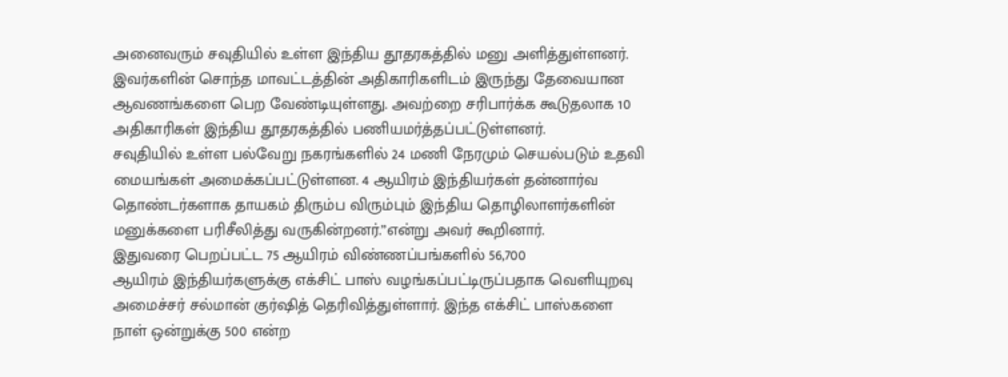அனைவரும் சவுதியில் உள்ள இந்திய தூதரகத்தில் மனு அளித்துள்ளனர்.
இவர்களின் சொந்த மாவட்டத்தின் அதிகாரிகளிடம் இருந்து தேவையான ஆவணங்களை பெற வேண்டியுள்ளது. அவற்றை சரிபார்க்க கூடுதலாக 10 அதிகாரிகள் இந்திய தூதரகத்தில் பணியமர்த்தப்பட்டுள்ளனர்.
சவுதியில் உள்ள பல்வேறு நகரங்களில் 24 மணி நேரமும் செயல்படும் உதவி மையங்கள் அமைக்கப்பட்டுள்ளன. 4 ஆயிரம் இந்தியர்கள் தன்னார்வ தொண்டர்களாக தாயகம் திரும்ப விரும்பும் இந்திய தொழிலாளர்களின் மனுக்களை பரிசீலித்து வருகின்றனர்.”என்று அவர் கூறினார்.
இதுவரை பெறப்பட்ட 75 ஆயிரம் விண்ணப்பங்களில் 56,700
ஆயிரம் இந்தியர்களுக்கு எக்சிட் பாஸ் வழங்கப்பட்டிருப்பதாக வெளியுறவு அமைச்சர் சல்மான் குர்ஷித் தெரிவித்துள்ளார். இந்த எக்சிட் பாஸ்களை நாள் ஒன்றுக்கு 500 என்ற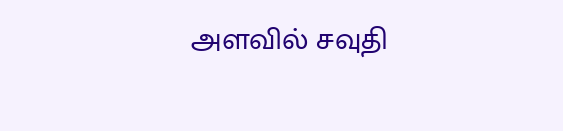அளவில் சவுதி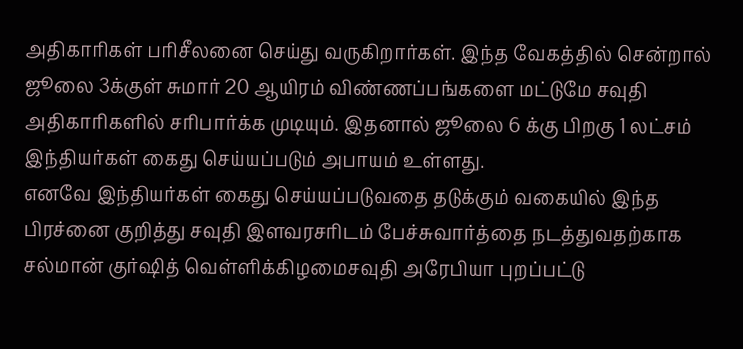அதிகாரிகள் பரிசீலனை செய்து வருகிறார்கள். இந்த வேகத்தில் சென்றால் ஜூலை 3க்குள் சுமார் 20 ஆயிரம் விண்ணப்பங்களை மட்டுமே சவுதி அதிகாரிகளில் சரிபார்க்க முடியும். இதனால் ஜூலை 6 க்கு பிறகு 1 லட்சம் இந்தியர்கள் கைது செய்யப்படும் அபாயம் உள்ளது.
எனவே இந்தியர்கள் கைது செய்யப்படுவதை தடுக்கும் வகையில் இந்த பிரச்னை குறித்து சவுதி இளவரசரிடம் பேச்சுவார்த்தை நடத்துவதற்காக சல்மான் குர்ஷித் வெள்ளிக்கிழமைசவுதி அரேபியா புறப்பட்டு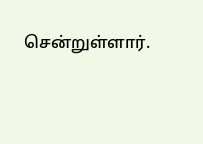சென்றுள்ளார்.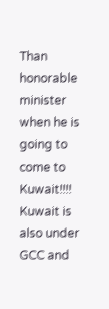Than honorable minister when he is going to come to Kuwait!!!! Kuwait is also under GCC and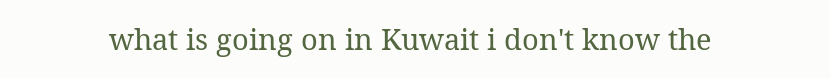what is going on in Kuwait i don't know the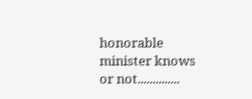honorable minister knows or not..............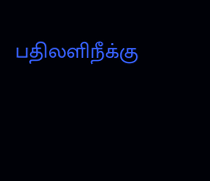பதிலளிநீக்கு